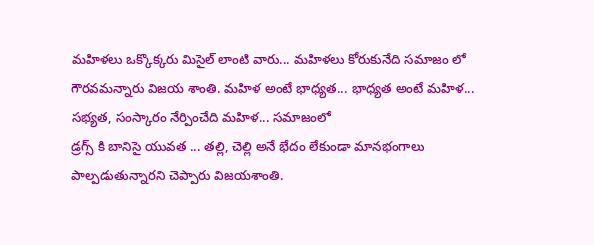మహిళలు ఒక్కొక్కరు మిసైల్ లాంటి వారు... మహిళలు కోరుకునేది సమాజం లో గౌరవమన్నారు విజయ శాంతి. మహిళ అంటే భాధ్యత... భాధ్యత అంటే మహిళ... సభ్యత, సంస్కారం నేర్పించేది మహిళ... సమాజంలో
డ్రగ్స్ కి బానిసై యువత ... తల్లి, చెల్లి అనే భేదం లేకుండా మానభంగాలు పాల్పడుతున్నారని చెప్పారు విజయశాంతి.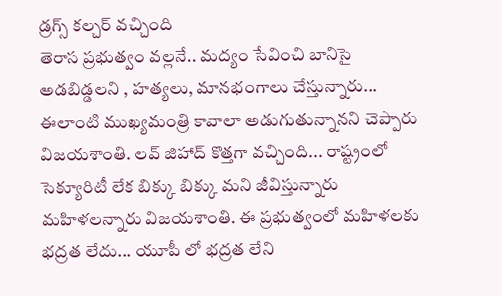డ్రగ్స్ కల్చర్ వచ్చింది
తెరాస ప్రభుత్వం వల్లనే.. మద్యం సేవించి బానిసై అడబిడ్డలని , హత్యలు, మానభంగాలు చేస్తున్నారు... ఈలాంటి ముఖ్యమంత్రి కావాలా అడుగుతున్నానని చెప్పారు విజయశాంతి. లవ్ జిహాద్ కొత్తగా వచ్చింది... రాష్ట్రంలో సెక్యూరిటీ లేక బిక్కు బిక్కు మని జీవిస్తున్నారు మహిళలన్నారు విజయశాంతి. ఈ ప్రభుత్వంలో మహిళలకు భద్రత లేదు... యూపీ లో భద్రత లేని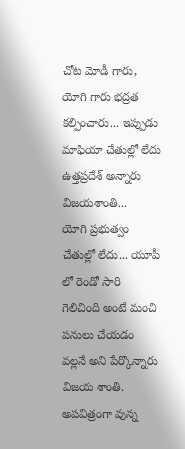చోట మోడీ గారు,
యోగి గారు భద్రత కల్పించారు... ఇప్పుడు మాఫియా చేతుల్లో లేదు ఉత్తప్రదేశ్ అన్నారు విజయశాంతి...
యోగి ప్రభుత్వం చేతుల్లో లేదు... యూపీ లో రెండో సారి గెలిచింది అంటే మంచి పనులు చేయడం వల్లనే అని పేర్కొన్నారు విజయ శాంతి.
అపవిత్రంగా వున్న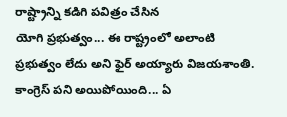రాష్ట్రాన్ని కడిగి పవిత్రం చేసిన
యోగి ప్రభుత్వం... ఈ రాష్ట్రంలో అలాంటి ప్రభుత్వం లేదు అని ఫైర్ అయ్యారు విజయశాంతి.
కాంగ్రెస్ పని అయిపోయింది... ఏ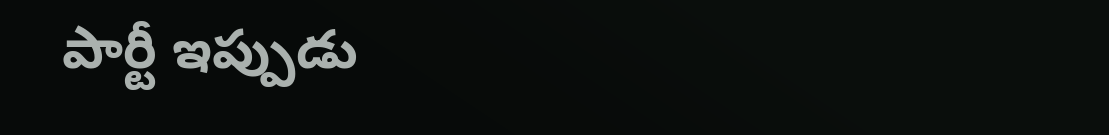పార్టీ ఇప్పుడు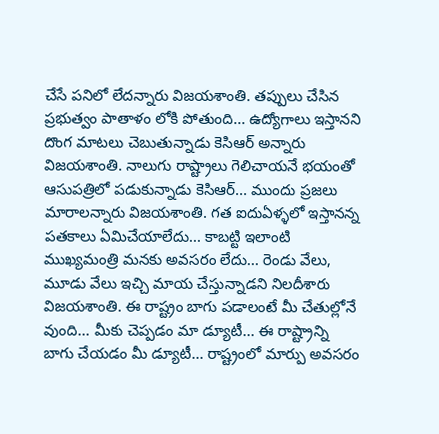చేసే పనిలో లేదన్నారు విజయశాంతి. తప్పులు చేసిన ప్రభుత్వం పాతాళం లోకి పోతుంది... ఉద్యోగాలు ఇస్తానని దొంగ మాటలు చెబుతున్నాడు కెసిఆర్ అన్నారు విజయశాంతి. నాలుగు రాష్ట్రాలు గెలిచాయనే భయంతో ఆసుపత్రిలో పడుకున్నాడు కెసిఆర్... ముందు ప్రజలు మారాలన్నారు విజయశాంతి. గత ఐదుఏళ్ళలో ఇస్తానన్న పతకాలు ఏమిచేయాలేదు... కాబట్టి ఇలాంటి
ముఖ్యమంత్రి మనకు అవసరం లేదు... రెండు వేలు, మూడు వేలు ఇచ్చి మాయ చేస్తున్నాడని నిలదీశారు విజయశాంతి. ఈ రాష్ట్రం బాగు పడాలంటే మీ చేతుల్లోనే వుంది... మీకు చెప్పడం మా డ్యూటీ... ఈ రాష్ట్రాన్ని బాగు చేయడం మీ డ్యూటీ... రాష్ట్రంలో మార్పు అవసరం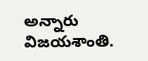అన్నారు విజయశాంతి.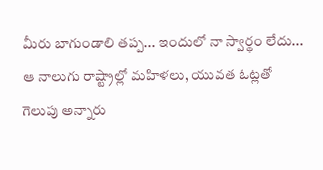మీరు బాగుండాలి తప్ప... ఇందులో నా స్వార్థం లేదు... ఆ నాలుగు రాష్ట్రాల్లో మహిళలు, యువత ఓట్లతో గెలుపు అన్నారు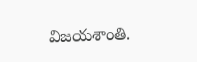విజయశాంతి.